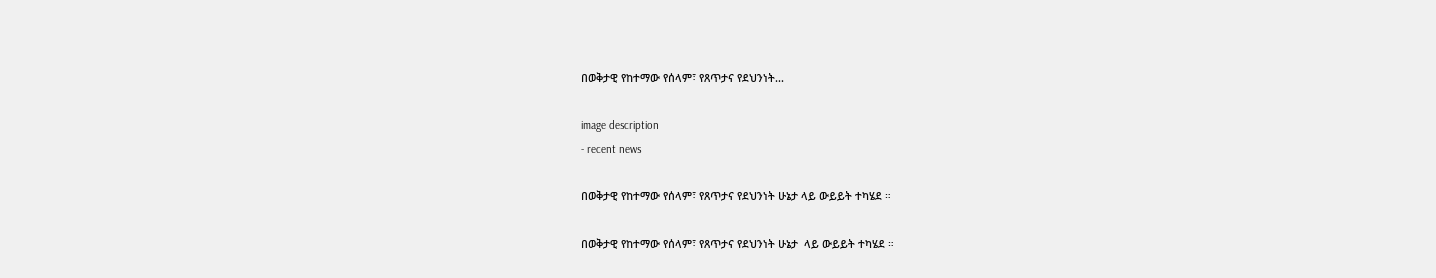በወቅታዊ የከተማው የሰላም፣ የጸጥታና የደህንነት...

image description
- recent news

በወቅታዊ የከተማው የሰላም፣ የጸጥታና የደህንነት ሁኔታ ላይ ውይይት ተካሄደ ።

በወቅታዊ የከተማው የሰላም፣ የጸጥታና የደህንነት ሁኔታ  ላይ ውይይት ተካሄደ ።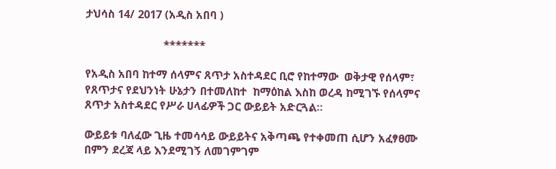ታህሳስ 14/ 2017 (አዲስ አበባ )

                          *******

የአዲስ አበባ ከተማ ሰላምና ጸጥታ አስተዳደር ቢሮ የከተማው  ወቅታዊ የሰላም፣  የጸጥታና የደህንነት ሁኔታን በተመለከተ  ከማዕከል እስከ ወረዳ ከሚገኙ የሰላምና ጸጥታ አስተዳደር የሥራ ሀላፊዎች ጋር ውይይት አድርጓል።

ውይይቱ ባለፈው ጊዜ ተመሳሳይ ውይይትና አቅጣጫ የተቀመጠ ሲሆን አፈፃፀሙ በምን ደረጃ ላይ እንደሚገኝ ለመገምገም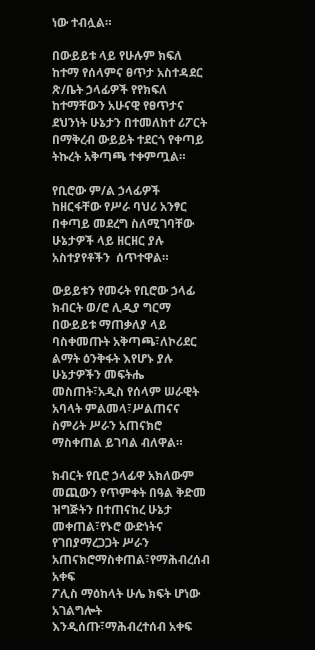ነው ተብሏል።

በውይይቱ ላይ የሁሉም ክፍለ ከተማ የሰላምና ፀጥታ አስተዳደር ጽ/ቤት ኃላፊዎች የየክፍለ ከተማቸውን አሁናዊ የፀጥታና ደህንነት ሁኔታን በተመለከተ ሪፖርት በማቅረብ ውይይት ተደርጎ የቀጣይ ትኩረት አቅጣጫ ተቀምጧል።

የቢሮው ም/ል ኃላፊዎች ከዘርፋቸው የሥራ ባህሪ አንፃር በቀጣይ መደረግ ስለሚገባቸው ሁኔታዎች ላይ ዘርዘር ያሉ አስተያየቶችን  ሰጥተዋል።

ውይይቱን የመሩት የቢሮው ኃላፊ ክብርት ወ/ሮ ሊዲያ ግርማ  በውይይቱ ማጠቃለያ ላይ ባስቀመጡት አቅጣጫ፣ለኮሪደር ልማት ዕንቅፋት እየሆኑ ያሉ ሁኔታዎችን መፍትሔ መስጠት፣አዲስ የሰላም ሠራዊት አባላት ምልመላ፣ሥልጠናና ስምሪት ሥራን አጠናክሮ ማስቀጠል ይገባል ብለዋል።

ክብርት የቢሮ ኃላፊዋ አክለውም መጪውን የጥምቀት በዓል ቅድመ ዝግጅትን በተጠናከረ ሁኔታ መቀጠል፣የኑሮ ውድነትና የገበያማረጋጋት ሥራን አጠናክሮማስቀጠል፣የማሕብረሰብ አቀፍ
ፖሊስ ማዕከላት ሁሌ ክፍት ሆነው አገልግሎት እንዲሰጡ፣ማሕብረተሰብ አቀፍ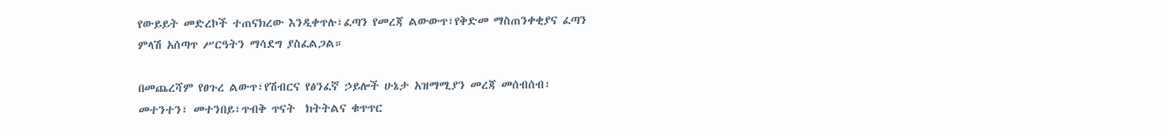የውይይት መድረኮች ተጠናክረው እንዲቀጥሉ፣ፈጣን የመረጃ ልውውጥ፣የቅድመ ማስጠንቀቂያና ፈጣን ምላሽ አሰጣጥ ሥርዓትን ማሳደግ ያስፈልጋል።

በመጨረሻም የፀጉረ ልውጥ፣የሽብርና የፅንፈኛ ኃይሎች ሁኔታ አዝማሚያን መረጃ መሰብሰብ፣
መተንተን፣ መተንበይ፣ጥብቅ ጥናት  ክትትልና ቁጥጥር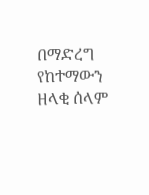በማድረግ የከተማውን ዘላቂ ሰላም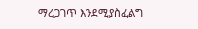ማረጋገጥ እንደሚያስፈልግ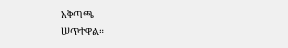አቅጣጫ
ሠጥተዋል።